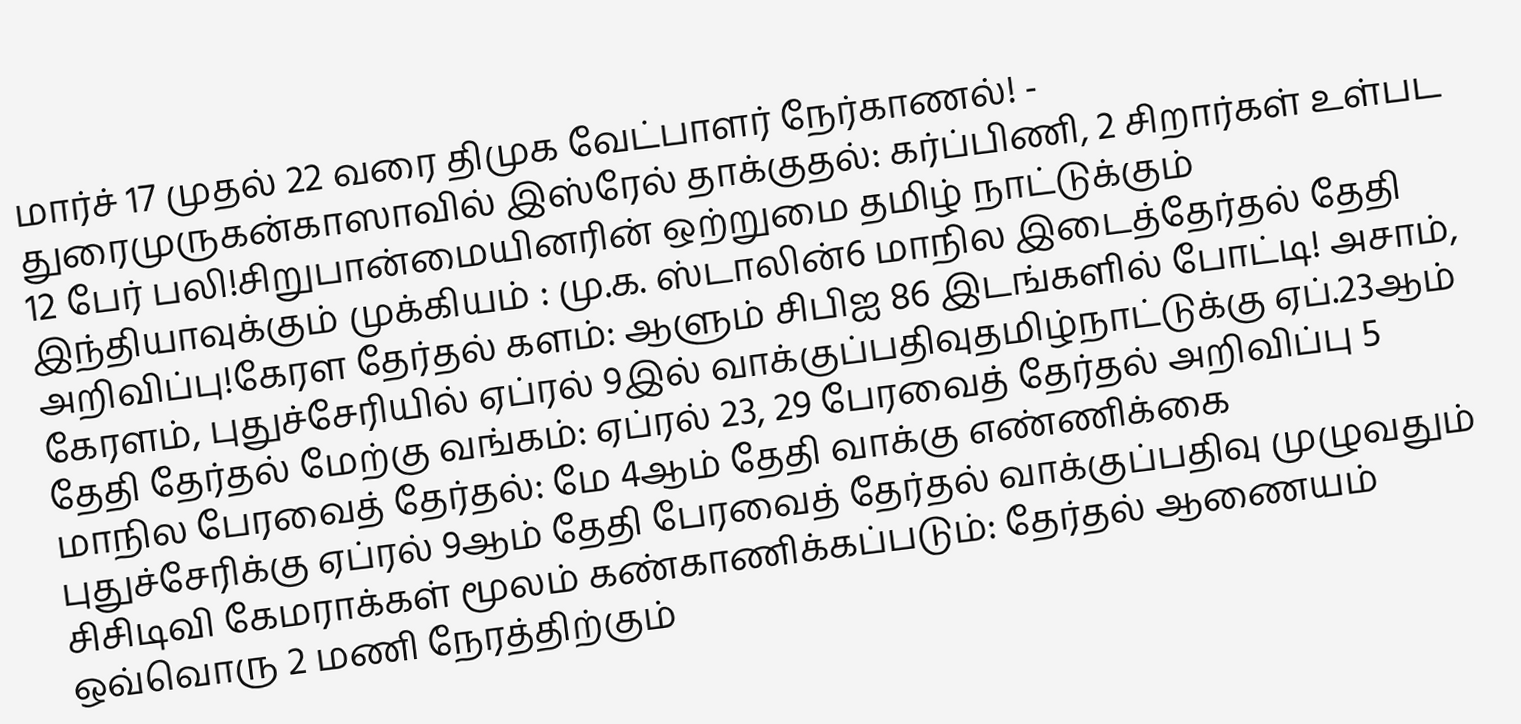மார்ச் 17 முதல் 22 வரை திமுக வேட்பாளர் நேர்காணல்! - துரைமுருகன்காஸாவில் இஸ்ரேல் தாக்குதல்: கர்ப்பிணி, 2 சிறார்கள் உள்பட 12 பேர் பலி!சிறுபான்மையினரின் ஒற்றுமை தமிழ் நாட்டுக்கும் இந்தியாவுக்கும் முக்கியம் : மு.க. ஸ்டாலின்6 மாநில இடைத்தேர்தல் தேதி அறிவிப்பு!கேரள தேர்தல் களம்: ஆளும் சிபிஐ 86 இடங்களில் போட்டி! அசாம், கேரளம், புதுச்சேரியில் ஏப்ரல் 9இல் வாக்குப்பதிவுதமிழ்நாட்டுக்கு ஏப்.23ஆம் தேதி தேர்தல் மேற்கு வங்கம்: ஏப்ரல் 23, 29 பேரவைத் தேர்தல் அறிவிப்பு 5 மாநில பேரவைத் தேர்தல்: மே 4ஆம் தேதி வாக்கு எண்ணிக்கை புதுச்சேரிக்கு ஏப்ரல் 9ஆம் தேதி பேரவைத் தேர்தல் வாக்குப்பதிவு முழுவதும் சிசிடிவி கேமராக்கள் மூலம் கண்காணிக்கப்படும்: தேர்தல் ஆணையம் ஒவ்வொரு 2 மணி நேரத்திற்கும்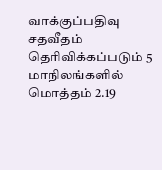வாக்குப்பதிவு சதவீதம் தெரிவிக்கப்படும் 5 மாநிலங்களில் மொத்தம் 2.19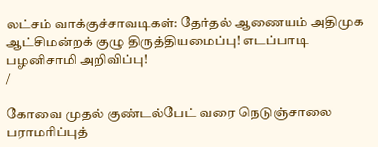லட்சம் வாக்குச்சாவடிகள்: தேர்தல் ஆணையம் அதிமுக ஆட்சிமன்றக் குழு திருத்தியமைப்பு! எடப்பாடி பழனிசாமி அறிவிப்பு!
/

கோவை முதல் குண்டல்பேட் வரை நெடுஞ்சாலை பராமரிப்புத்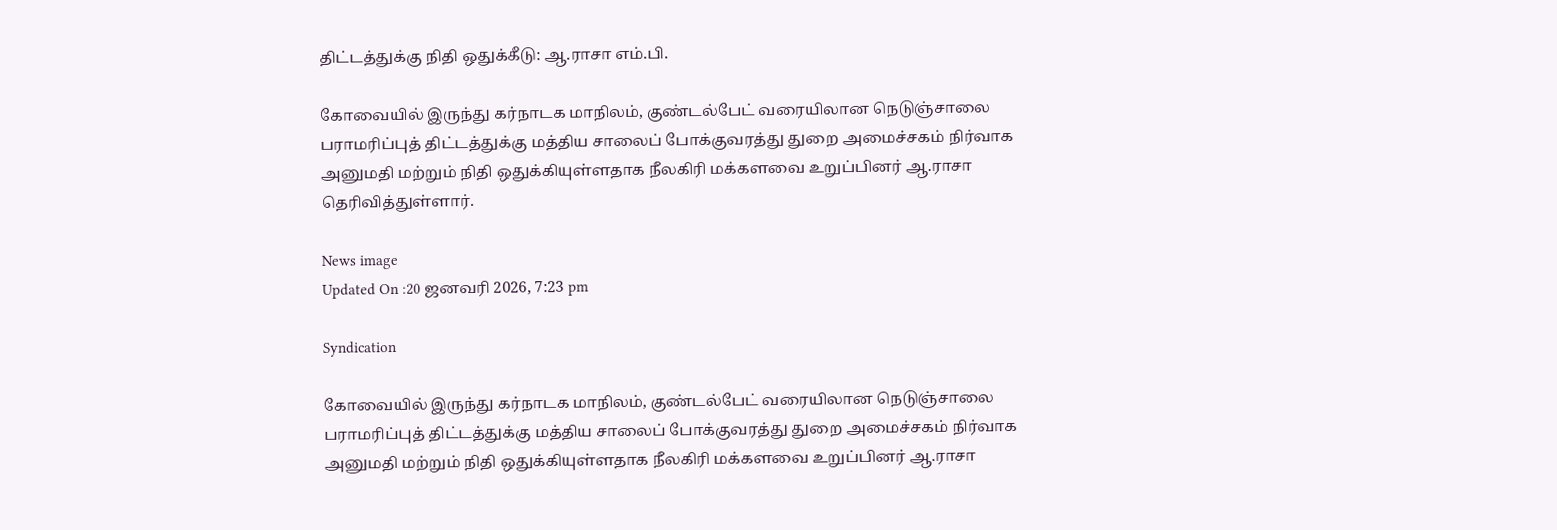திட்டத்துக்கு நிதி ஒதுக்கீடு: ஆ.ராசா எம்.பி.

கோவையில் இருந்து கர்நாடக மாநிலம், குண்டல்பேட் வரையிலான நெடுஞ்சாலை பராமரிப்புத் திட்டத்துக்கு மத்திய சாலைப் போக்குவரத்து துறை அமைச்சகம் நிர்வாக அனுமதி மற்றும் நிதி ஒதுக்கியுள்ளதாக நீலகிரி மக்களவை உறுப்பினர் ஆ.ராசா தெரிவித்துள்ளார்.

News image
Updated On :20 ஜனவரி 2026, 7:23 pm

Syndication

கோவையில் இருந்து கர்நாடக மாநிலம், குண்டல்பேட் வரையிலான நெடுஞ்சாலை பராமரிப்புத் திட்டத்துக்கு மத்திய சாலைப் போக்குவரத்து துறை அமைச்சகம் நிர்வாக அனுமதி மற்றும் நிதி ஒதுக்கியுள்ளதாக நீலகிரி மக்களவை உறுப்பினர் ஆ.ராசா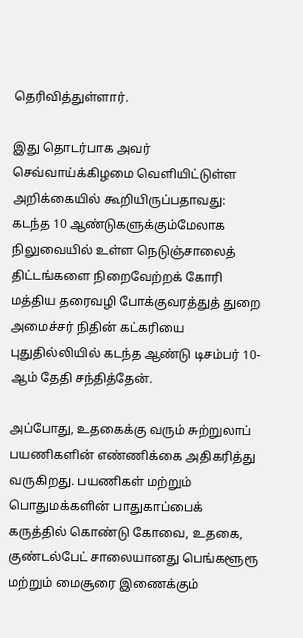தெரிவித்துள்ளார்.

இது தொடர்பாக அவர் செவ்வாய்க்கிழமை வெளியிட்டுள்ள அறிக்கையில் கூறியிருப்பதாவது: கடந்த 10 ஆண்டுகளுக்கும்மேலாக நிலுவையில் உள்ள நெடுஞ்சாலைத் திட்டங்களை நிறைவேற்றக் கோரி மத்திய தரைவழி போக்குவரத்துத் துறை அமைச்சர் நிதின் கட்கரியை புதுதில்லியில் கடந்த ஆண்டு டிசம்பர் 10-ஆம் தேதி சந்தித்தேன்.

அப்போது, உதகைக்கு வரும் சுற்றுலாப் பயணிகளின் எண்ணிக்கை அதிகரித்து வருகிறது. பயணிகள் மற்றும் பொதுமக்களின் பாதுகாப்பைக் கருத்தில் கொண்டு கோவை, உதகை, குண்டல்பேட் சாலையானது பெங்களூரூ மற்றும் மைசூரை இணைக்கும்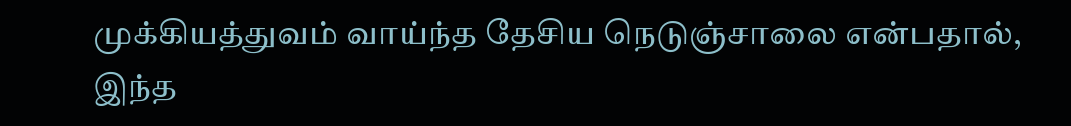முக்கியத்துவம் வாய்ந்த தேசிய நெடுஞ்சாலை என்பதால், இந்த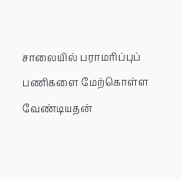சாலையில் பராமரிப்புப் பணிகளை மேற்கொள்ள வேண்டியதன்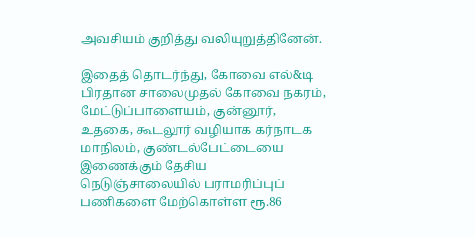அவசியம் குறித்து வலியுறுத்தினேன்.

இதைத் தொடர்ந்து, கோவை எல்&டி பிரதான சாலைமுதல் கோவை நகரம், மேட்டுப்பாளையம், குன்னூர், உதகை, கூடலூர் வழியாக கர்நாடக மாநிலம், குண்டல்பேட்டையை இணைக்கும் தேசிய நெடுஞ்சாலையில் பராமரிப்புப் பணிகளை மேற்கொள்ள ரூ.86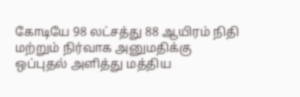கோடியே 98 லட்சத்து 88 ஆயிரம் நிதி மற்றும் நிர்வாக அனுமதிக்கு ஒப்புதல் அளித்து மத்திய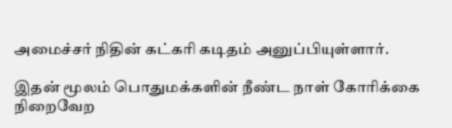அமைச்சர் நிதின் கட்கரி கடிதம் அனுப்பியுள்ளார்.

இதன் மூலம் பொதுமக்களின் நீண்ட நாள் கோரிக்கை நிறைவேற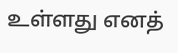உள்ளது எனத்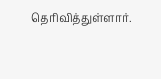தெரிவித்துள்ளார்.